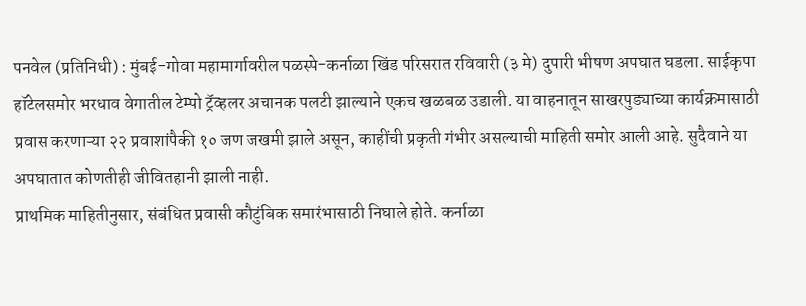पनवेल (प्रतिनिधी) : मुंबई-गोवा महामार्गावरील पळस्पे-कर्नाळा खिंड परिसरात रविवारी (३ मे) दुपारी भीषण अपघात घडला. साईकृपा हॉटेलसमोर भरधाव वेगातील टेम्पो ट्रॅव्हलर अचानक पलटी झाल्याने एकच खळबळ उडाली. या वाहनातून साखरपुड्याच्या कार्यक्रमासाठी प्रवास करणाऱ्या २२ प्रवाशांपैकी १० जण जखमी झाले असून, काहींची प्रकृती गंभीर असल्याची माहिती समोर आली आहे. सुदैवाने या अपघातात कोणतीही जीवितहानी झाली नाही.
प्राथमिक माहितीनुसार, संबंधित प्रवासी कौटुंबिक समारंभासाठी निघाले होते. कर्नाळा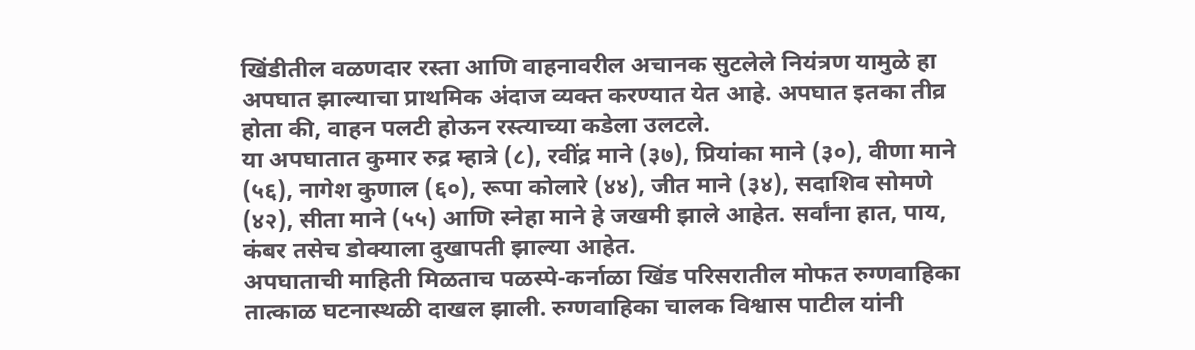खिंडीतील वळणदार रस्ता आणि वाहनावरील अचानक सुटलेले नियंत्रण यामुळे हा अपघात झाल्याचा प्राथमिक अंदाज व्यक्त करण्यात येत आहे. अपघात इतका तीव्र होता की, वाहन पलटी होऊन रस्त्याच्या कडेला उलटले.
या अपघातात कुमार रुद्र म्हात्रे (८), रवींद्र माने (३७), प्रियांका माने (३०), वीणा माने (५६), नागेश कुणाल (६०), रूपा कोलारे (४४), जीत माने (३४), सदाशिव सोमणे (४२), सीता माने (५५) आणि स्नेहा माने हे जखमी झाले आहेत. सर्वांना हात, पाय, कंबर तसेच डोक्याला दुखापती झाल्या आहेत.
अपघाताची माहिती मिळताच पळस्पे-कर्नाळा खिंड परिसरातील मोफत रुग्णवाहिका तात्काळ घटनास्थळी दाखल झाली. रुग्णवाहिका चालक विश्वास पाटील यांनी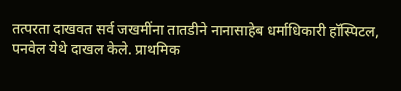तत्परता दाखवत सर्व जखमींना तातडीने नानासाहेब धर्माधिकारी हॉस्पिटल, पनवेल येथे दाखल केले. प्राथमिक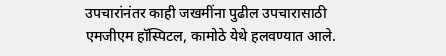उपचारांनंतर काही जखमींना पुढील उपचारासाठी एमजीएम हॉस्पिटल, कामोठे येथे हलवण्यात आले.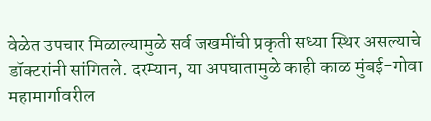वेळेत उपचार मिळाल्यामुळे सर्व जखमींची प्रकृती सध्या स्थिर असल्याचे डॉक्टरांनी सांगितले. दरम्यान, या अपघातामुळे काही काळ मुंबई-गोवा महामार्गावरील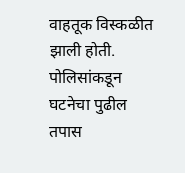वाहतूक विस्कळीत झाली होती. पोलिसांकडून घटनेचा पुढील तपास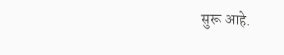सुरू आहे.